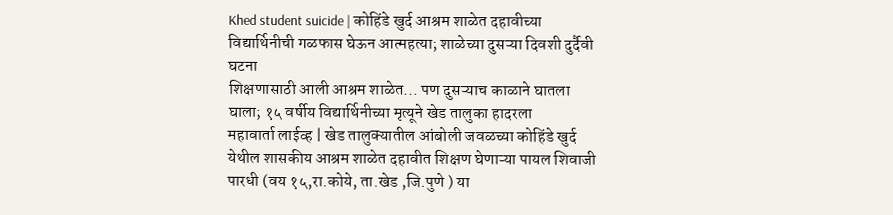Khed student suicide | कोहिंडे खुर्द आश्रम शाळेत दहावीच्या विद्यार्थिनीची गळफास घेऊन आत्महत्या; शाळेच्या दुसऱ्या दिवशी दुर्दैवी घटना
शिक्षणासाठी आली आश्रम शाळेत... पण दुसऱ्याच काळाने घातला घाला; १५ वर्षीय विद्यार्थिनीच्या मृत्यूने खेड तालुका हादरला
महावार्ता लाईव्ह | खेड तालुक्यातील आंबोली जवळच्या कोहिंडे खुर्द येथील शासकीय आश्रम शाळेत दहावीत शिक्षण घेणाऱ्या पायल शिवाजी पारधी (वय १५,रा.कोये, ता.खेड ,जि.पुणे ) या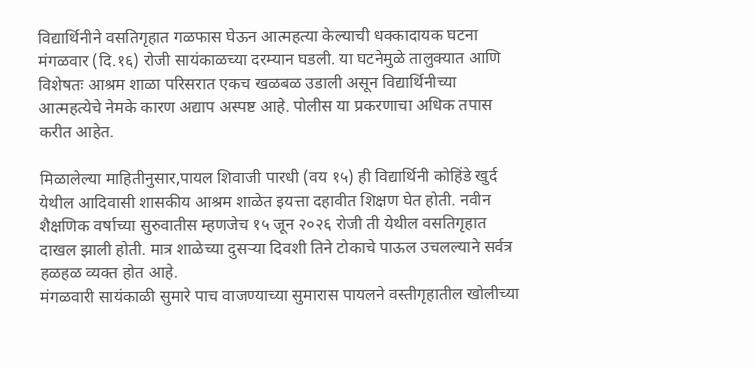विद्यार्थिनीने वसतिगृहात गळफास घेऊन आत्महत्या केल्याची धक्कादायक घटना मंगळवार (दि.१६) रोजी सायंकाळच्या दरम्यान घडली. या घटनेमुळे तालुक्यात आणि विशेषतः आश्रम शाळा परिसरात एकच खळबळ उडाली असून विद्यार्थिनीच्या आत्महत्येचे नेमके कारण अद्याप अस्पष्ट आहे. पोलीस या प्रकरणाचा अधिक तपास करीत आहेत.

मिळालेल्या माहितीनुसार,पायल शिवाजी पारधी (वय १५) ही विद्यार्थिनी कोहिंडे खुर्द येथील आदिवासी शासकीय आश्रम शाळेत इयत्ता दहावीत शिक्षण घेत होती. नवीन शैक्षणिक वर्षाच्या सुरुवातीस म्हणजेच १५ जून २०२६ रोजी ती येथील वसतिगृहात दाखल झाली होती. मात्र शाळेच्या दुसऱ्या दिवशी तिने टोकाचे पाऊल उचलल्याने सर्वत्र हळहळ व्यक्त होत आहे.
मंगळवारी सायंकाळी सुमारे पाच वाजण्याच्या सुमारास पायलने वस्तीगृहातील खोलीच्या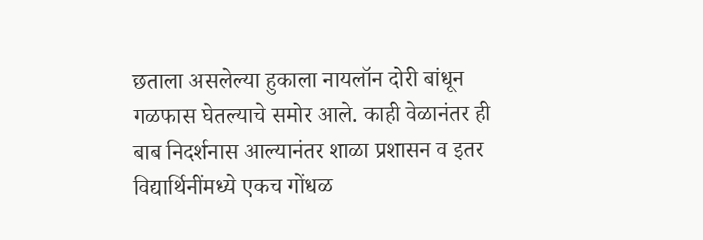छताला असलेल्या हुकाला नायलॉन दोरी बांधून गळफास घेतल्याचे समोर आले. काही वेळानंतर ही बाब निदर्शनास आल्यानंतर शाळा प्रशासन व इतर विद्यार्थिनींमध्ये एकच गोंधळ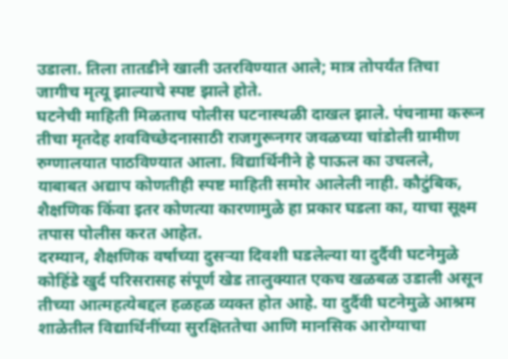उडाला. तिला तातडीने खाली उतरविण्यात आले; मात्र तोपर्यंत तिचा जागीच मृत्यू झाल्याचे स्पष्ट झाले होते.
घटनेची माहिती मिळताच पोलीस घटनास्थळी दाखल झाले. पंचनामा करून तीचा मृतदेह शवविच्छेदनासाठी राजगुरूनगर जवळच्या चांडोली ग्रामीण रुग्णालयात पाठविण्यात आला. विद्यार्थिनीने हे पाऊल का उचलले, याबाबत अद्याप कोणतीही स्पष्ट माहिती समोर आलेली नाही. कौटुंबिक, शैक्षणिक किंवा इतर कोणत्या कारणामुळे हा प्रकार घडला का, याचा सूक्ष्म तपास पोलीस करत आहेत.
दरम्यान, शैक्षणिक वर्षाच्या दुसऱ्या दिवशी घडलेल्या या दुर्दैवी घटनेमुळे कोहिंडे खुर्द परिसरासह संपूर्ण खेड तालुक्यात एकच खळबळ उडाली असून तीच्या आत्महत्येबद्दल हळहळ व्यक्त होत आहे. या दुर्दैवी घटनेमुळे आश्रम शाळेतील विद्यार्थिनींच्या सुरक्षिततेचा आणि मानसिक आरोग्याचा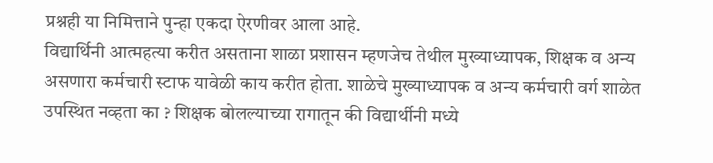प्रश्नही या निमित्ताने पुन्हा एकदा ऐरणीवर आला आहे.
विद्यार्थिनी आत्महत्या करीत असताना शाळा प्रशासन म्हणजेच तेथील मुख्याध्यापक, शिक्षक व अन्य असणारा कर्मचारी स्टाफ यावेळी काय करीत होता. शाळेचे मुख्याध्यापक व अन्य कर्मचारी वर्ग शाळेत उपस्थित नव्हता का ? शिक्षक बोलल्याच्या रागातून की विद्यार्थीनी मध्ये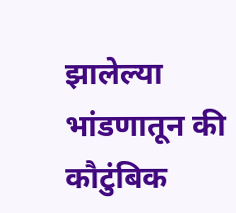झालेल्या भांडणातून की कौटुंबिक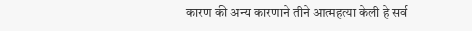कारण की अन्य कारणाने तीने आत्महत्या केली हे सर्व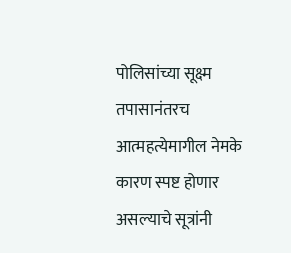पोलिसांच्या सूक्ष्म तपासानंतरच आत्महत्येमागील नेमके कारण स्पष्ट होणार असल्याचे सूत्रांनी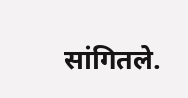सांगितले.